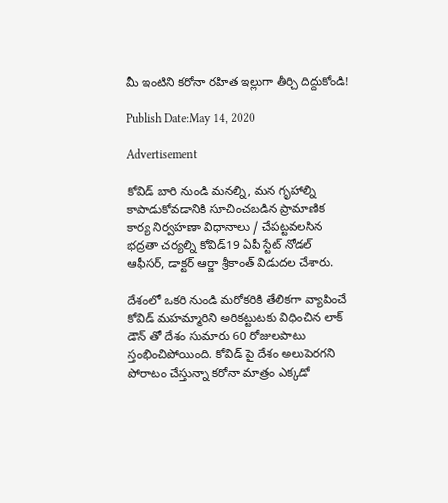మీ ఇంటిని క‌రోనా రహిత ఇల్లుగా తీర్చి దిద్దుకోండి!

Publish Date:May 14, 2020

Advertisement

కోవిడ్ బారి నుండి మనల్ని, మన గృహాల్ని కాపాడుకోవ‌డానికి సూచించబడిన ప్రామాణిక కార్య నిర్వహణా విధానాలు / చేపట్టవలసిన భద్రతా చర్యల్ని కోవిడ్‌19 ఏపీ స్టేట్ నోడల్ ఆఫీసర్, డాక్టర్ ఆర్జా శ్రీకాంత్ విడుద‌ల చేశారు.

దేశంలో ఒకరి నుండి మరోకరికి తేలికగా వ్యాపించే కోవిడ్ మహమ్మారిని అరికట్టుటకు విధించిన లాక్ డౌన్ తో దేశం సుమారు 60 రోజులపాటు స్తంభించిపోయింది. కోవిడ్ పై దేశం అలుపెరగని పోరాటం చేస్తున్నా క‌రోనా మాత్రం ఎక్కడో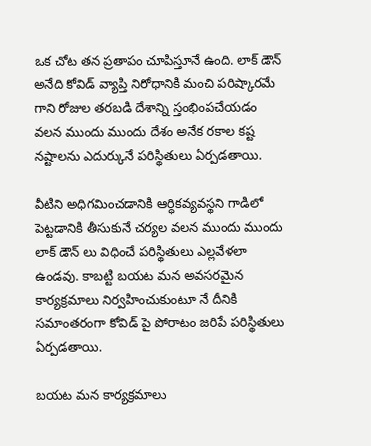ఒక చోట తన ప్రతాపం చూపిస్తూనే ఉంది. లాక్ డౌన్ అనేది కోవిడ్ వ్యాప్తి నిరోధానికి మంచి పరిష్కారమే గాని రోజుల తరబడి దేశాన్ని స్తంభింపచేయడం వలన ముందు ముందు దేశం అనేక రకాల కష్ట నష్టాలను ఎదుర్కునే పరిస్థితులు ఏర్పడతాయి.

వీటిని అధిగమించడానికి ఆర్ధికవ్యవస్థని గాడిలో పెట్టడానికి తీసుకునే చర్యల వలన ముందు ముందు లాక్ డౌన్ లు విధించే పరిస్థితులు ఎల్లవేళలా ఉండవు. కాబట్టి బయట మన అవసరమైన కార్యక్రమాలు నిర్వహించుకుంటూ నే దీనికి సమాంతరంగా కోవిడ్ పై పోరాటం జరిపే పరిస్థితులు ఏర్పడతాయి.

బయట మన కార్యక్రమాలు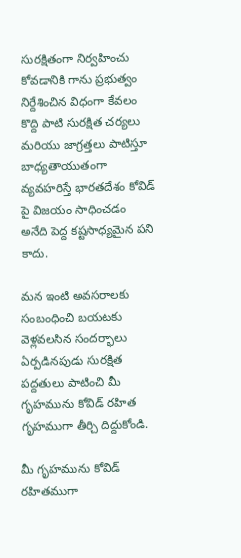సురక్షితంగా నిర్వహించు కోవడానికి గాను ప్రభుత్వం నిర్దేశించిన విధంగా కేవలం కొద్ది పాటి సురక్షిత చర్యలు మరియు జాగ్రత్తలు పాటిస్తూ బాధ్యతాయుతంగా వ్యవహరిస్తే భారతదేశం కోవిడ్ పై విజయం సాధించడం అనేది పెద్ద కష్టసాధ్యమైన పని కాదు.

మన ఇంటి అవసరాలకు సంబంధించి బయటకు వెళ్లవలసిన సందర్భాలు ఏర్పడినపుడు సురక్షిత పద్దతులు పాటించి మీ గృహమును కోవిడ్ రహిత గృహముగా తీర్చి దిద్దుకోండి.

మీ గృహమును కోవిడ్ రహితముగా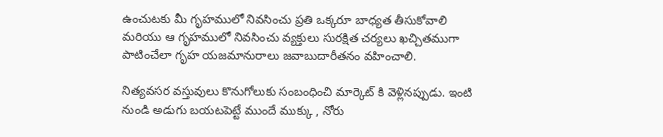ఉంచుటకు మీ గృహములో నివసించు ప్రతి ఒక్కరూ బాధ్యత తీసుకోవాలి మరియు ఆ గృహములో నివసించు వ్యక్తులు సురక్షిత చర్యలు ఖచ్చితముగా పాటించేలా గృహ యజమానురాలు జవాబుదారీతనం వహించాలి.

నిత్యవసర వస్తువులు కొనుగోలుకు సంబంధించి మార్కెట్ కి వెళ్లినప్పుడు. ఇంటి నుండి అడుగు బయటపెట్టే ముందే ముక్కు , నోరు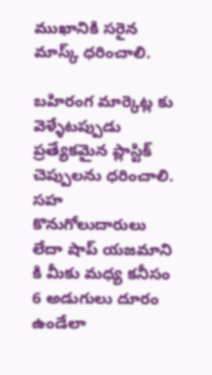ముఖానికి సరైన మాస్క్ ధరించాలి.

బహిరంగ మార్కెట్ల కు వెళ్ళేటప్పుడు ప్రత్యేకమైన ప్లాస్టిక్ చెప్పులను ధరించాలి. సహ కొనుగోలుదారులు లేదా షాప్ యజమాని కి మీకు మధ్య కనీసం 6 అడుగులు దూరం ఉండేలా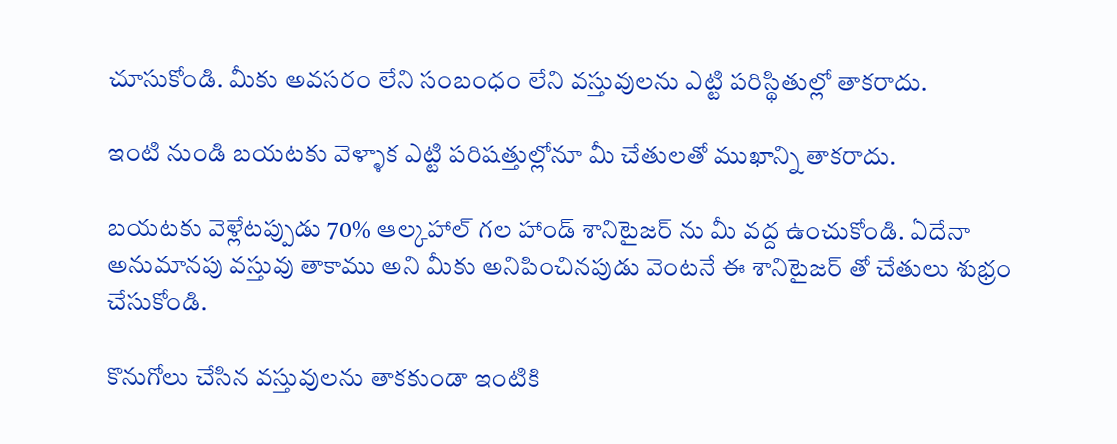చూసుకోండి. మీకు అవసరం లేని సంబంధం లేని వస్తువులను ఎట్టి పరిస్థితుల్లో తాకరాదు.

ఇంటి నుండి బయటకు వెళ్ళాక ఎట్టి పరిషత్తుల్లోనూ మీ చేతులతో ముఖాన్ని తాకరాదు.

బయటకు వెళ్లేటప్పుడు 70% ఆల్కహాల్ గల హాండ్ శానిటైజర్ ను మీ వద్ద ఉంచుకోండి. ఏదేనా అనుమానపు వస్తువు తాకాము అని మీకు అనిపించినపుడు వెంటనే ఈ శానిటైజర్ తో చేతులు శుభ్రం చేసుకోండి.

కొనుగోలు చేసిన వస్తువులను తాకకుండా ఇంటికి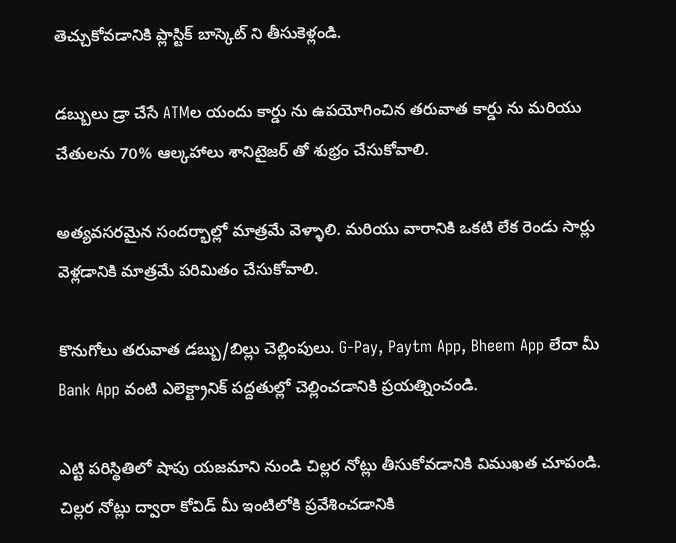తెచ్చుకోవడానికి ప్లాస్టిక్ బాస్కెట్ ని తీసుకెళ్లండి.

డబ్బులు డ్రా చేసే ATMల యందు కార్డు ను ఉపయోగించిన తరువాత కార్డు ను మరియు చేతులను 70% ఆల్కహాలు శానిటైజర్ తో శుభ్రం చేసుకోవాలి.

అత్యవసరమైన సందర్భాల్లో మాత్రమే వెళ్ళాలి. మరియు వారానికి ఒకటి లేక రెండు సార్లు వెళ్లడానికి మాత్రమే పరిమితం చేసుకోవాలి.

కొనుగోలు తరువాత డబ్బు/బిల్లు చెల్లింపులు. G-Pay, Paytm App, Bheem App లేదా మీ Bank App వంటి ఎలెక్ట్రానిక్ పద్దతుల్లో చెల్లించడానికి ప్రయత్నించండి.

ఎట్టి పరిస్థితిలో షాపు యజమాని నుండి చిల్లర నోట్లు తీసుకోవడానికి విముఖత చూపండి. చిల్లర నోట్లు ద్వారా కోవిడ్ మీ ఇంటిలోకి ప్రవేశించడానికి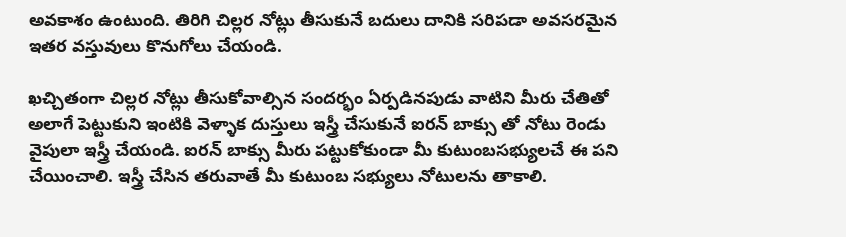అవకాశం ఉంటుంది. తిరిగి చిల్లర నోట్లు తీసుకునే బదులు దానికి సరిపడా అవసరమైన ఇతర వస్తువులు కొనుగోలు చేయండి.

ఖచ్చితంగా చిల్లర నోట్లు తీసుకోవాల్సిన సందర్భం ఏర్పడినపుడు వాటిని మీరు చేతితో అలాగే పెట్టుకుని ఇంటికి వెళ్ళాక దుస్తులు ఇస్త్రీ చేసుకునే ఐరన్ బాక్సు తో నోటు రెండు వైపులా ఇస్త్రీ చేయండి. ఐరన్ బాక్సు మీరు పట్టుకోకుండా మీ కుటుంబసభ్యులచే ఈ పని చేయించాలి. ఇస్త్రీ చేసిన తరువాతే మీ కుటుంబ సభ్యులు నోటులను తాకాలి.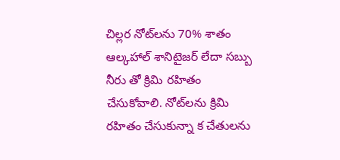చిల్లర నోట్‌లను 70% శాతం ఆల్కహాల్ శానిటైజర్ లేదా సబ్బు నీరు తో క్రిమి రహితం చేసుకోవాలి. నోట్‌లను క్రిమి రహితం చేసుకున్నా క చేతులను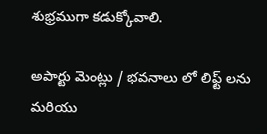శుభ్రముగా కడుక్కోవాలి.

అపార్టు మెంట్లు / భవనాలు లో లిఫ్ట్ లను మరియు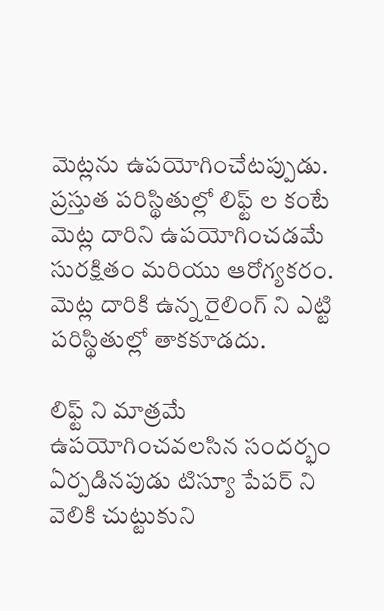మెట్లను ఉపయోగించేటప్పుడు. ప్రస్తుత పరిస్థితుల్లో లిఫ్ట్ ల కంటే మెట్ల దారిని ఉపయోగించడమే సురక్షితం మరియు ఆరోగ్యకరం.
మెట్ల దారికి ఉన్న రైలింగ్ ని ఎట్టి పరిస్థితుల్లో తాకకూడదు.

లిఫ్ట్ ని మాత్రమే ఉపయోగించవలసిన సందర్భం ఏర్పడినపుడు టిస్యూ పేపర్ ని వెలికి చుట్టుకుని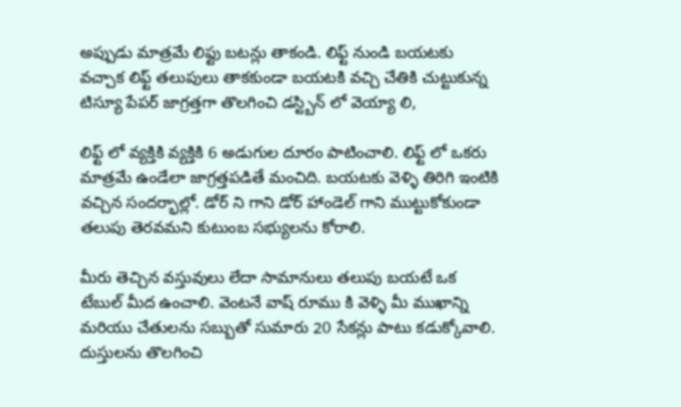అప్పుడు మాత్రమే లిఫ్టు బటన్లు తాకండి. లిఫ్ట్ నుండి బయటకు వచ్చాక లిఫ్ట్ తలుపులు తాకకుండా బయటకి వచ్చి చేతికి చుట్టుకున్న టిస్యూ పేపర్ జాగ్రత్తగా తొలగించి డస్ట్బిన్ లో వెయ్యా లి,

లిఫ్ట్ లో వ్యక్తికి వ్యక్తికి 6 అడుగుల దూరం పాటించాలి. లిఫ్ట్ లో ఒకరు మాత్రమే ఉండేలా జాగ్రత్తపడితే మంచిది. బయటకు వెళ్ళి తిరిగి ఇంటికి వచ్చిన సందర్భాల్లో. డోర్ ని గాని డోర్ హాండెల్ గాని ముట్టుకోకుండా తలుపు తెరవమని కుటుంబ సభ్యులను కోరాలి.

మీరు తెచ్చిన వస్తువులు లేదా సామానులు తలుపు బయటే ఒక టేబుల్ మీద ఉంచాలి. వెంటనే వాష్ రూము కి వెళ్ళి మీ ముఖాన్ని మరియు చేతులను సబ్బుతో సుమారు 20 సేకన్లు పాటు కడుక్కోవాలి. దుస్తులను తొలగించి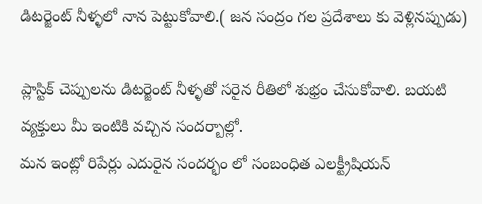డిటర్జెంట్ నీళ్ళలో నాన పెట్టుకోవాలి.( జన సంద్రం గల ప్రదేశాలు కు వెళ్లినప్పుడు)

ప్లాస్టిక్ చెప్పులను డిటర్జెంట్ నీళ్ళతో సరైన రీతిలో శుభ్రం చేసుకోవాలి. బయటి వ్యక్తులు మీ ఇంటికి వచ్చిన సందర్బాల్లో.
మన ఇంట్లో రిపేర్లు ఎదురైన సందర్భం లో సంబంధిత ఎలక్ట్రీషియన్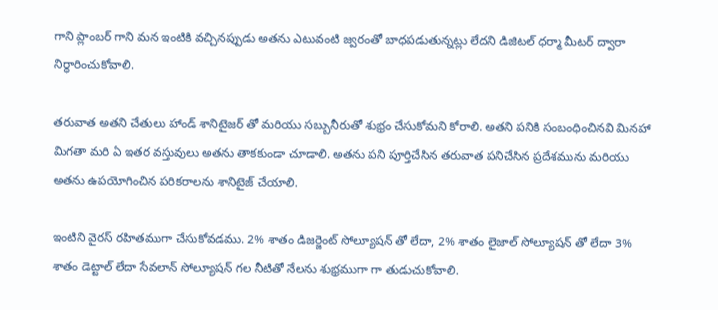గాని ప్లాంబర్ గాని మన ఇంటికి వచ్చినప్పుడు అతను ఎటువంటి జ్వరంతో బాధపడుతున్నట్లు లేదని డిజిటల్ ధర్మా మీటర్ ద్వారా నిర్ధారించుకోవాలి.

తరువాత అతని చేతులు హాండ్ శానిటైజర్ తో మరియు సబ్బునీరుతో శుభ్రం చేసుకోమని కోరాలి. అతని పనికి సంబంధించినవి మినహా మిగతా మరి ఏ ఇతర వస్తువులు అతను తాకకుండా చూడాలి. అతను పని పూర్తిచేసిన తరువాత పనిచేసిన ప్రదేశమును మరియు అతను ఉపయోగించిన పరికరాలను శానిటైజ్ చేయాలి.

ఇంటిని వైరస్ రహితముగా చేసుకోవడము. 2% శాతం డిజర్జెంట్ సోల్యూషన్ తో లేదా, 2% శాతం లైజాల్ సోల్యూషన్ తో లేదా 3% శాతం డెట్టాల్ లేదా సేవలాన్ సోల్యూషన్ గల నీటితో నేలను శుభ్రముగా గా తుడుచుకోవాలి.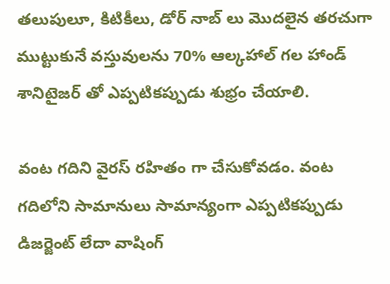తలుపులూ, కిటికీలు, డోర్ నాబ్ లు మొదలైన తరచుగా ముట్టుకునే వస్తువులను 70% ఆల్కహాల్ గల హాండ్ శానిటైజర్ తో ఎప్పటికప్పుడు శుభ్రం చేయాలి.

వంట గదిని వైరస్ రహితం గా చేసుకోవడం. వంట గదిలోని సామానులు సామాన్యంగా ఎప్పటికప్పుడు డిజర్జెంట్ లేదా వాషింగ్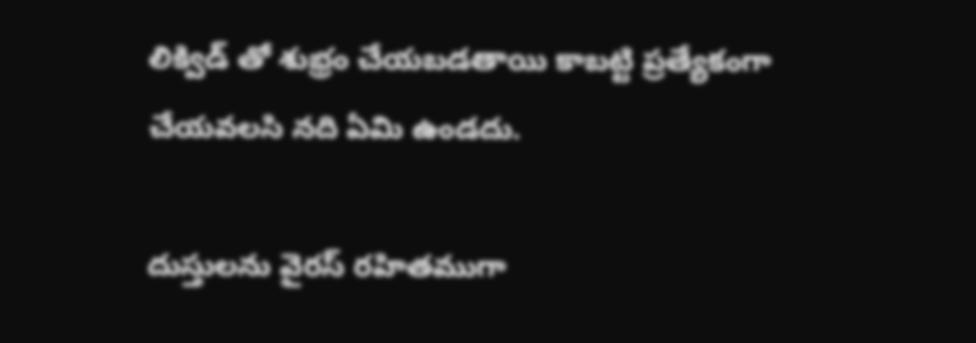లిక్విడ్ తో శుభ్రం చేయబడతాయి కాబట్టి ప్రత్యేకంగా చేయవలసి నది ఏమి ఉండదు.

దుస్తులను వైరస్ రహితముగా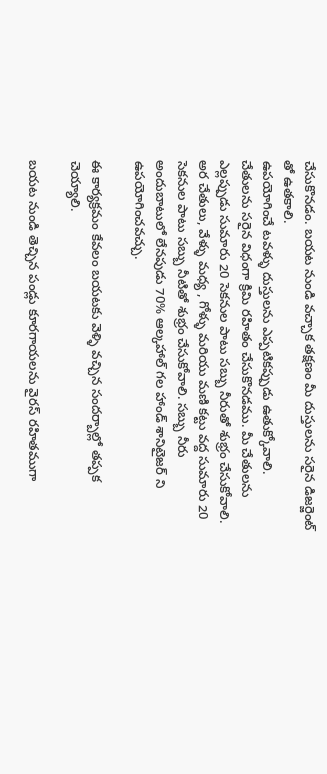చేసుకొనడం. బయట నుండి వచ్చాక తక్షణం మీ దుస్తులను సరైన డిజర్జెంట్ తో ఉతకాలి.
ఉపయోగించే టవళ్ళు దుస్తులను ఎప్పటికప్పుడు ఉతుక్కోవాలి.
చేతులను సరైన విధంగా క్రిమి రహితం చేసుకొనడము. మీ చేతులను ఎల్లప్పుడు సుమారు 20 సెకనుల పాటు సబ్బు నీరుతో శుభ్రం చేసుకోవాలి. అర చేతులు, వేళ్ళు మధ్య , గోళ్ళు మరియు మణి కట్టు వద్ద సుమారు 20 సెకనుల పాటు సబ్బు నీటితో శుభ్రం చేసుకోవాలి. సబ్బు నీరు అందుబాటులో లేనపుడు 70% ఆల్కహాల్ గల హాండ్ శానిటైజర్ ని ఉపయోగించవచ్చు.

ఈ కార్యక్రమం కేవలం బయటకు వెళ్ళి వచ్చిన సందర్బాల్లో తప్పక చెయ్యాలి.

బయట నుండి తెచ్చిన పండ్లు కూరగాయలను వైరస్ రహితముగా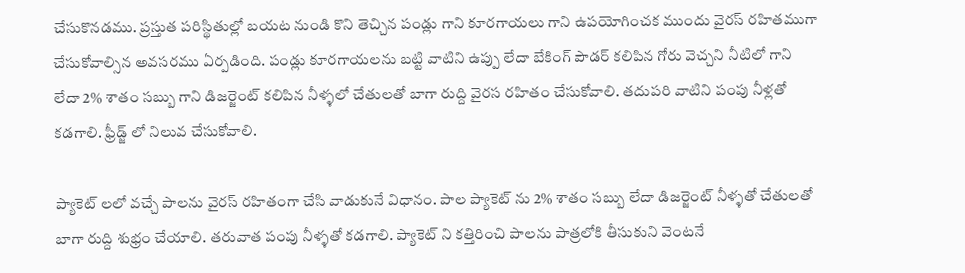చేసుకొనడము. ప్రస్తుత పరిస్థితుల్లో బయట నుండి కొని తెచ్చిన పండ్లు గాని కూరగాయలు గాని ఉపయోగించక ముందు వైరస్ రహితముగా చేసుకోవాల్సిన అవసరము ఏర్పడింది. పండ్లు కూరగాయలను బట్టి వాటిని ఉప్పు లేదా బేకింగ్ పౌడర్ కలిపిన గోరు వెచ్చని నీటిలో గాని లేదా 2% శాతం సబ్బు గాని డిజర్జెంట్ కలిపిన నీళ్ళలో చేతులతో బాగా రుద్ది వైరస రహితం చేసుకోవాలి. తదుపరి వాటిని పంపు నీళ్లతో కడగాలి. ఫ్రీడ్జ్ లో నిలువ చేసుకోవాలి.

ప్యాకెట్ లలో వచ్చే పాలను వైరస్ రహితంగా చేసి వాడుకునే విధానం. పాల ప్యాకెట్ ను 2% శాతం సబ్బు లేదా డిజర్జెంట్ నీళ్ళతో చేతులతో బాగా రుద్ది శుభ్రం చేయాలి. తరువాత పంపు నీళ్ళతో కడగాలి. ప్యాకెట్ ని కత్తిరించి పాలను పాత్రలోకి తీసుకుని వెంటనే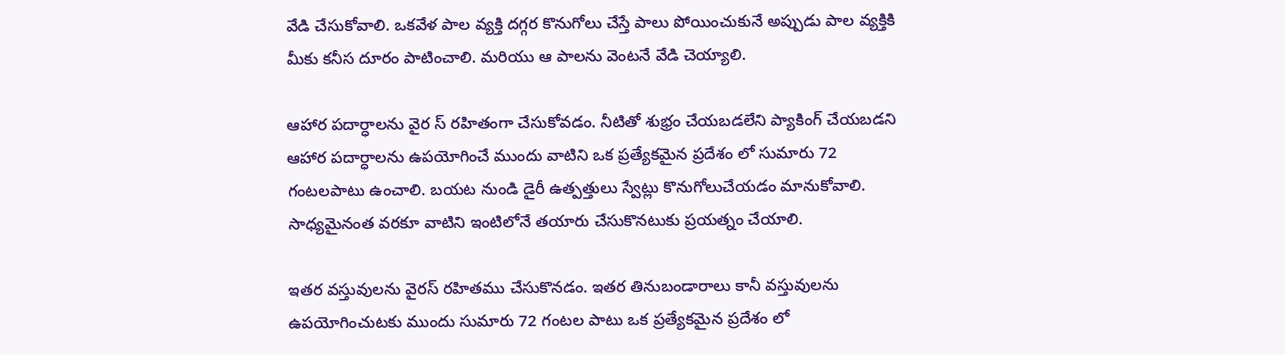వేడి చేసుకోవాలి. ఒకవేళ పాల వ్యక్తి దగ్గర కొనుగోలు చేస్తే పాలు పోయించుకునే అప్పుడు పాల వ్యక్తికి మీకు కనీస దూరం పాటించాలి. మరియు ఆ పాలను వెంటనే వేడి చెయ్యాలి.

ఆహార పదార్ధాలను వైర స్ రహితంగా చేసుకోవడం. నీటితో శుభ్రం చేయబడలేని ప్యాకింగ్ చేయబడని ఆహార పదార్ధాలను ఉపయోగించే ముందు వాటిని ఒక ప్రత్యేకమైన ప్రదేశం లో సుమారు 72 గంటలపాటు ఉంచాలి. బయట నుండి డైరీ ఉత్పత్తులు స్వేట్లు కొనుగోలుచేయడం మానుకోవాలి. సాధ్యమైనంత వరకూ వాటిని ఇంటిలోనే తయారు చేసుకొనటుకు ప్రయత్నం చేయాలి.

ఇతర వస్తువులను వైరస్ రహితము చేసుకొనడం. ఇతర తినుబండారాలు కానీ వస్తువులను ఉపయోగించుటకు ముందు సుమారు 72 గంటల పాటు ఒక ప్రత్యేకమైన ప్రదేశం లో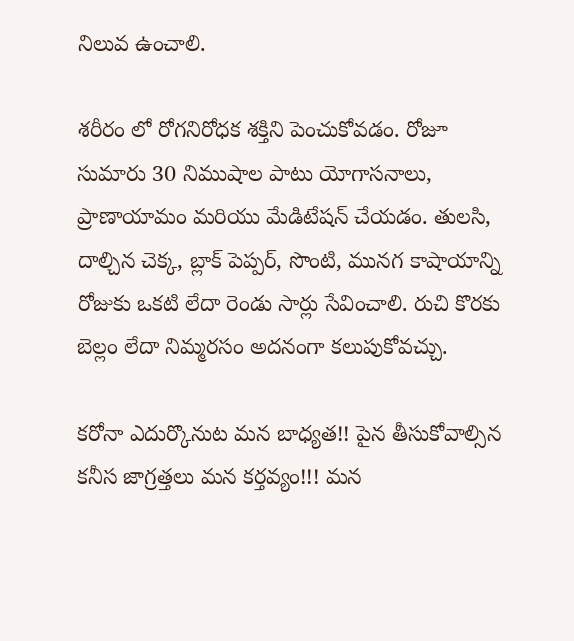నిలువ ఉంచాలి.

శరీరం లో రోగనిరోధక శక్తిని పెంచుకోవడం. రోజూ సుమారు 30 నిముషాల పాటు యోగాసనాలు, ప్రాణాయామం మరియు మేడిటేషన్ చేయడం. తులసి, దాల్చిన చెక్క, బ్లాక్ పెప్పర్, సొంటి, మునగ కాషాయాన్ని రోజుకు ఒకటి లేదా రెండు సార్లు సేవించాలి. రుచి కొరకు బెల్లం లేదా నిమ్మరసం అదనంగా కలుపుకోవచ్చు.

కరోనా ఎదుర్కొనుట మన బాధ్యత!! పైన తీసుకోవాల్సిన కనీస జాగ్రత్తలు మన కర్తవ్యం!!! మన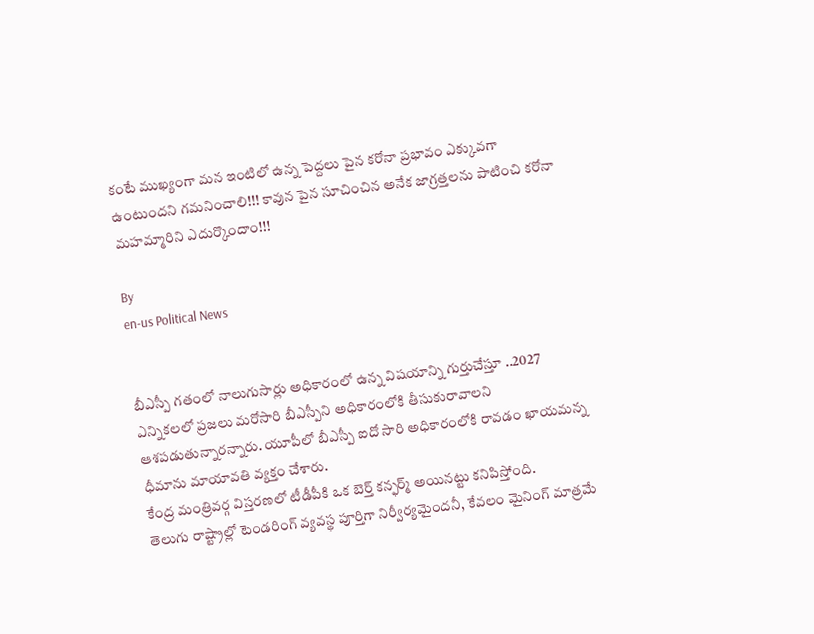కంటే ముఖ్యంగా మన ఇంటిలో ఉన్న పెద్దలు పైన కరోనా ప్రభావం ఎక్కువగా ఉంటుందని గమనించాలి!!! కావున పైన సూచించిన అనేక జాగ్రత్తలను పాటించి కరోనా మహమ్మారిని ఎదుర్కొందాం!!!

By
en-us Political News


బీఎస్పీ గతంలో నాలుగుసార్లు అధికారంలో ఉన్న విషయాన్ని గుర్తుచేస్తూ ..2027 ఎన్నికలలో ప్రజలు మరోసారి బీఎస్పీని అధికారంలోకి తీసుకురావాలని ఆశపడుతున్నారన్నారు. యూపీలో బీఎస్పీ ఐదో సారి అధికారంలోకి రావడం ఖాయమన్న ధీమాను మాయావతి వ్యక్తం చేశారు.
కేంద్ర మంత్రివ‌ర్గ విస్త‌ర‌ణ‌లో టీడీపీకి ఒక బెర్త్ క‌న్ఫ‌ర్మ్ అయిన‌ట్టు క‌నిపిస్తోంది.
తెలుగు రాష్ట్రాల్లో టెండరింగ్ వ్యవస్థ పూర్తిగా నిర్వీర్యమైందనీ, కేవలం మైనింగ్ మాత్రమే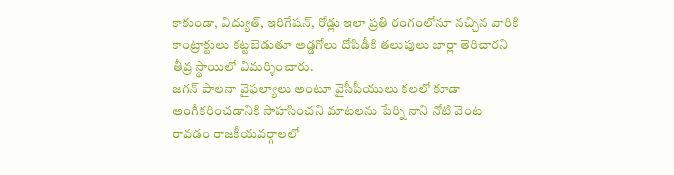కాకుండా, విద్యుత్, ఇరిగేషన్, రోడ్లు ఇలా ప్రతి రంగంలోనూ నచ్చిన వారికి కాంట్రాక్టులు కట్టబెడుతూ అడ్డగోలు దోపిడీకి తలుపులు బార్లా తెరిచారని తీవ్ర స్థాయిలో విమర్శించారు.
జగన్ పాలనా వైఫల్యాలు అంటూ వైసీపీయులు కలలో కూడా అంగీకరించడానికి సాహసించని మాటలను పేర్ని నాని నోటి వెంట రావడం రాజకీయవర్గాలలో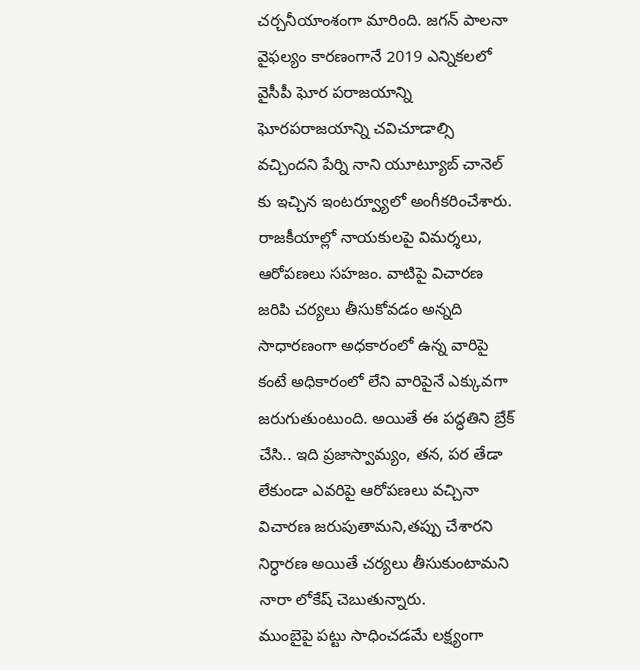చర్చనీయాంశంగా మారింది. జగన్ పాలనా వైఫల్యం కారణంగానే 2019 ఎన్నికలలో వైసీపీ ఘోర పరాజయాన్ని ఘోరపరాజయాన్ని చవిచూడాల్సి వచ్చిందని పేర్ని నాని యూట్యూబ్ చానెల్ కు ఇచ్చిన ఇంటర్వ్యూలో అంగీకరించేశారు.
రాజకీయాల్లో నాయకులపై విమర్శలు, ఆరోపణలు సహజం. వాటిపై విచారణ జరిపి చర్యలు తీసుకోవడం అన్నది సాధారణంగా అధకారంలో ఉన్న వారిపై కంటే అధికారంలో లేని వారిపైనే ఎక్కువగా జరుగుతుంటుంది. అయితే ఈ పద్ధతిని బ్రేక్ చేసి.. ఇది ప్రజాస్వామ్యం, తన, పర తేడా లేకుండా ఎవరిపై ఆరోపణలు వచ్చినా విచారణ జరుపుతామని,తప్పు చేశారని నిర్ధారణ అయితే చర్యలు తీసుకుంటామని నారా లోకేష్ చెబుతున్నారు.
ముంబైపై పట్టు సాధించడమే లక్ష్యంగా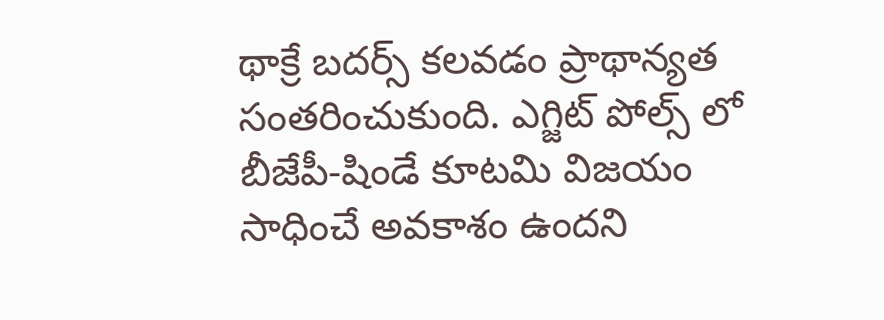థాక్రే బదర్స్ కలవడం ప్రాథాన్యత సంతరించుకుంది. ఎగ్జిట్ పోల్స్ లో బీజేపీ-షిండే కూటమి విజయం సాధించే అవకాశం ఉందని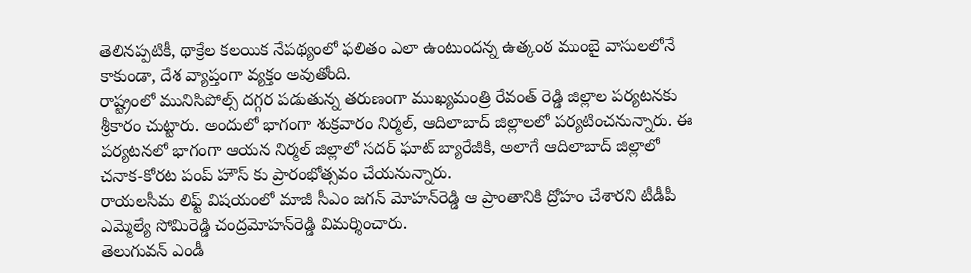తెలినప్పటికీ, థాక్రేల కలయిక నేపథ్యంలో ఫలితం ఎలా ఉంటుందన్న ఉత్కంఠ ముంబై వాసులలోనే కాకుండా, దేశ వ్యాప్తంగా వ్యక్తం అవుతోంది.
రాష్ట్రంలో మునిసిపోల్స్ దగ్గర పడుతున్న తరుణంగా ముఖ్యమంత్రి రేవంత్ రెడ్డి జిల్లాల పర్యటనకు శ్రీకారం చుట్టారు. అందులో భాగంగా శుక్రవారం నిర్మల్, ఆదిలాబాద్ జిల్లాలలో పర్యటించనున్నారు. ఈ పర్యటనలో భాగంగా ఆయన నిర్మల్ జిల్లాలో సదర్ ఘాట్ బ్యారేజీకి, అలాగే ఆదిలాబాద్ జిల్లాలో చనాక-కోరట పంప్ హౌస్ కు ప్రారంభోత్సవం చేయనున్నారు.
రాయలసీమ లిఫ్ట్ విషయంలో మాజీ సీఎం జగన్ మోహన్‌రెడ్డి ఆ ప్రాంతానికి ద్రోహం చేశారని టీడీపీ ఎమ్మెల్యే సోమిరెడ్డి చంద్రమోహన్‌రెడ్డి విమర్శించారు.
తెలుగువన్ ఎండీ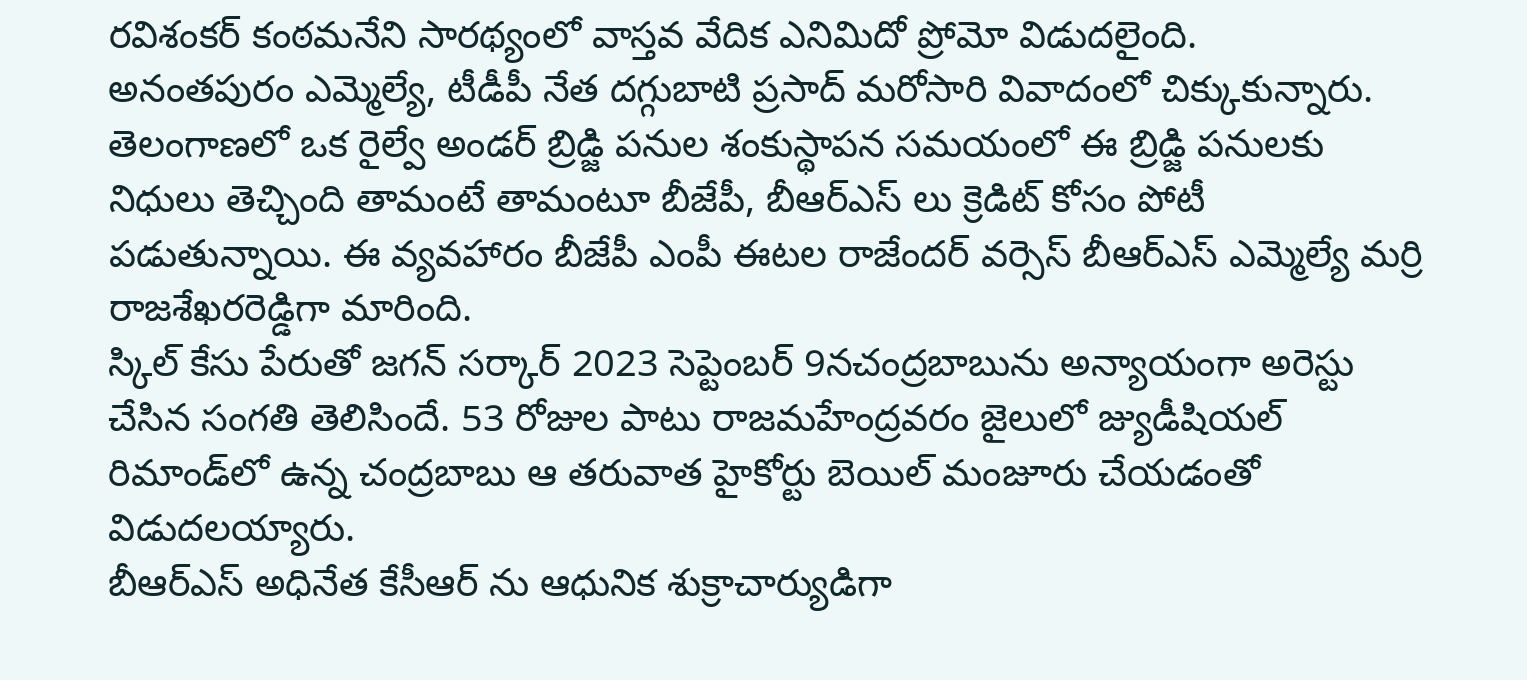రవిశంకర్ కంఠమనేని సారథ్యంలో వాస్తవ వేదిక ఎనిమిదో ప్రోమో విడుదలైంది.
అనంతపురం ఎమ్మెల్యే, టీడీపీ నేత దగ్గుబాటి ప్రసాద్ మరోసారి వివాదంలో చిక్కుకున్నారు.
తెలంగాణలో ఒక రైల్వే అండర్ బ్రిడ్జి పనుల శంకుస్థాపన సమయంలో ఈ బ్రిడ్జి పనులకు నిధులు తెచ్చింది తామంటే తామంటూ బీజేపీ, బీఆర్ఎస్ లు క్రెడిట్ కోసం పోటీ పడుతున్నాయి. ఈ వ్యవహారం బీజేపీ ఎంపీ ఈటల రాజేందర్ వర్సెస్ బీఆర్ఎస్ ఎమ్మెల్యే మర్రి రాజశేఖరరెడ్డిగా మారింది.
స్కిల్ కేసు పేరుతో జగన్ సర్కార్ 2023 సెప్టెంబర్ 9నచంద్రబాబును అన్యాయంగా అరెస్టు చేసిన సంగతి తెలిసిందే. 53 రోజుల పాటు రాజమహేంద్రవరం జైలులో జ్యుడీషియల్ రిమాండ్‌లో ఉన్న చంద్రబాబు ఆ తరువాత హైకోర్టు బెయిల్ మంజూరు చేయడంతో విడుదలయ్యారు.
బీఆర్ఎస్ అధినేత కేసీఆర్ ను ఆధునిక శుక్రాచార్యుడిగా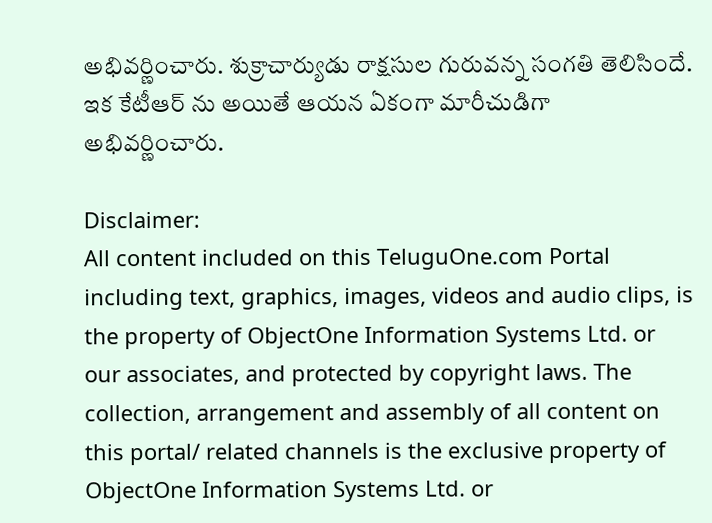అభివర్ణించారు. శుక్రాచార్యుడు రాక్షసుల గురువన్న సంగతి తెలిసిందే. ఇక కేటీఆర్ ను అయితే ఆయన ఏకంగా మారీచుడిగా అభివర్ణించారు.

Disclaimer:
All content included on this TeluguOne.com Portal including text, graphics, images, videos and audio clips, is the property of ObjectOne Information Systems Ltd. or our associates, and protected by copyright laws. The collection, arrangement and assembly of all content on this portal/ related channels is the exclusive property of ObjectOne Information Systems Ltd. or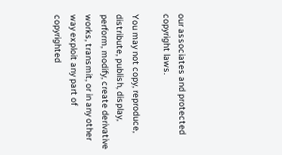our associates and protected copyright laws.

You may not copy, reproduce, distribute, publish, display, perform, modify, create derivative works, transmit, or in any other way exploit any part of copyrighted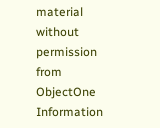material without permission from ObjectOne Information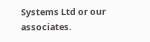Systems Ltd or our associates.